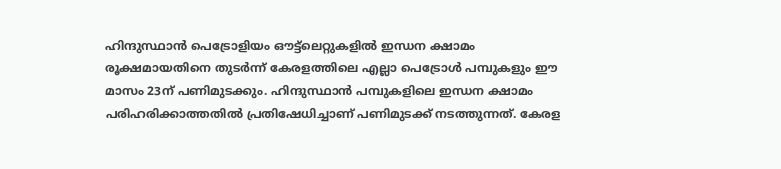ഹിന്ദുസ്ഥാൻ പെട്രോളിയം ഔട്ട്ലെറ്റുകളിൽ ഇന്ധന ക്ഷാമം രൂക്ഷമായതിനെ തുടർന്ന് കേരളത്തിലെ എല്ലാ പെട്രോൾ പമ്പുകളും ഈ മാസം 23ന് പണിമുടക്കും. ഹിന്ദുസ്ഥാൻ പമ്പുകളിലെ ഇന്ധന ക്ഷാമം പരിഹരിക്കാത്തതിൽ പ്രതിഷേധിച്ചാണ് പണിമുടക്ക് നടത്തുന്നത്. കേരള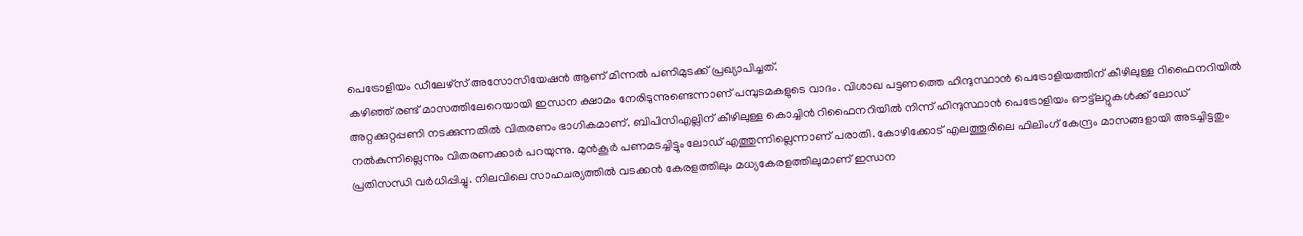പെട്രോളിയം ഡീലേഴ്സ് അസോസിയേഷൻ ആണ് മിന്നൽ പണിമുടക്ക് പ്രഖ്യാപിച്ചത്.
കഴിഞ്ഞ് രണ്ട് മാസത്തിലേറെയായി ഇന്ധന ക്ഷാമം നേരിടുന്നുണ്ടെന്നാണ് പമ്പുടമകളുടെ വാദം. വിശാഖ പട്ടണത്തെ ഹിന്ദുസ്ഥാൻ പെട്രോളിയത്തിന് കീഴിലുള്ള റിഫൈനറിയിൽ അറ്റക്കുറ്റപ്പണി നടക്കുന്നതിൽ വിതരണം ഭാഗികമാണ്. ബിപിസിഎല്ലിന് കീഴിലുള്ള കൊച്ചിൻ റിഫൈനറിയിൽ നിന്ന് ഹിന്ദുസ്ഥാൻ പെട്രോളിയം ഔട്ട്ലറ്റുകൾക്ക് ലോഡ് നൽകുന്നില്ലെന്നും വിതരണക്കാർ പറയുന്നു. മുൻകൂർ പണമടച്ചിട്ടും ലോഡ് എത്തുന്നില്ലെന്നാണ് പരാതി. കോഴിക്കോട് എലത്തൂരിലെ ഫിലിംഗ് കേന്ദ്രം മാസങ്ങളായി അടച്ചിട്ടതും പ്രതിസന്ധി വർധിപ്പിച്ചു. നിലവിലെ സാഹചര്യത്തിൽ വടക്കൻ കേരളത്തിലും മധ്യകേരളത്തിലുമാണ് ഇന്ധന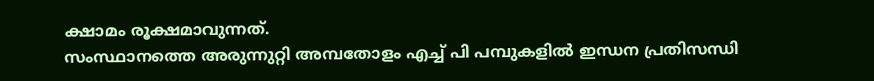ക്ഷാമം രൂക്ഷമാവുന്നത്.
സംസ്ഥാനത്തെ അരുന്നുറ്റി അമ്പതോളം എച്ച് പി പമ്പുകളിൽ ഇന്ധന പ്രതിസന്ധി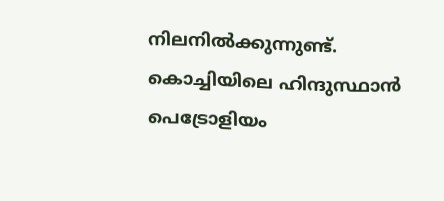നിലനിൽക്കുന്നുണ്ട്. കൊച്ചിയിലെ ഹിന്ദുസ്ഥാൻ പെട്രോളിയം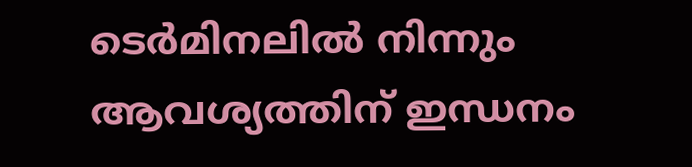ടെർമിനലിൽ നിന്നും ആവശ്യത്തിന് ഇന്ധനം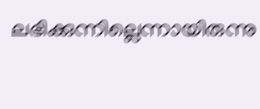ലഭിക്കുന്നില്ലെന്നായിരുന്നു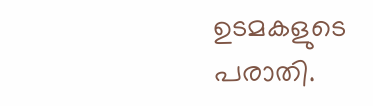ഉടമകളുടെ പരാതി.